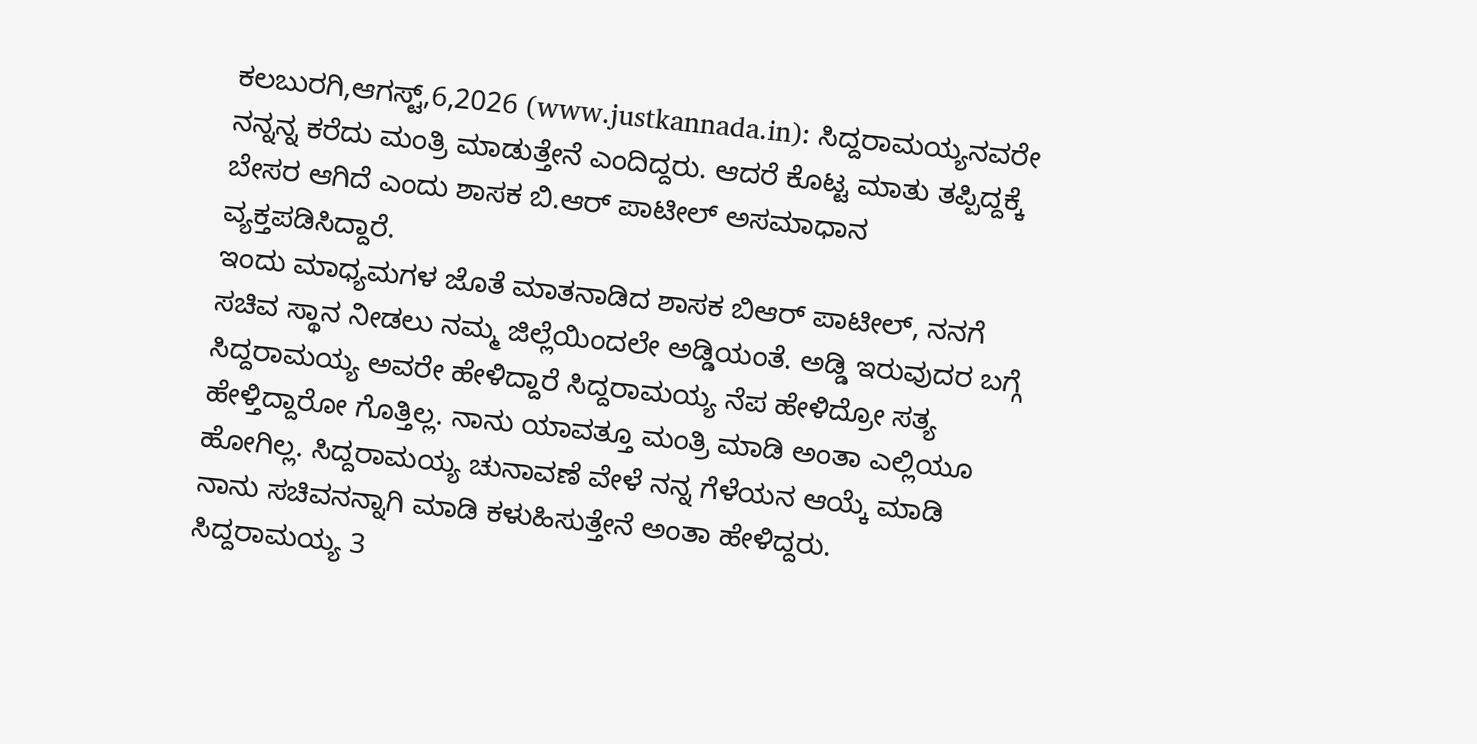ಕಲಬುರಗಿ,ಆಗಸ್ಟ್,6,2026 (www.justkannada.in): ಸಿದ್ದರಾಮಯ್ಯನವರೇ ನನ್ನನ್ನ ಕರೆದು ಮಂತ್ರಿ ಮಾಡುತ್ತೇನೆ ಎಂದಿದ್ದರು. ಆದರೆ ಕೊಟ್ಟ ಮಾತು ತಪ್ಪಿದ್ದಕ್ಕೆ ಬೇಸರ ಆಗಿದೆ ಎಂದು ಶಾಸಕ ಬಿ.ಆರ್ ಪಾಟೀಲ್ ಅಸಮಾಧಾನ ವ್ಯಕ್ತಪಡಿಸಿದ್ದಾರೆ.
ಇಂದು ಮಾಧ್ಯಮಗಳ ಜೊತೆ ಮಾತನಾಡಿದ ಶಾಸಕ ಬಿಆರ್ ಪಾಟೀಲ್, ನನಗೆ ಸಚಿವ ಸ್ಥಾನ ನೀಡಲು ನಮ್ಮ ಜಿಲ್ಲೆಯಿಂದಲೇ ಅಡ್ಡಿಯಂತೆ. ಅಡ್ಡಿ ಇರುವುದರ ಬಗ್ಗೆ ಸಿದ್ದರಾಮಯ್ಯ ಅವರೇ ಹೇಳಿದ್ದಾರೆ ಸಿದ್ದರಾಮಯ್ಯ ನೆಪ ಹೇಳಿದ್ರೋ ಸತ್ಯ ಹೇಳ್ತಿದ್ದಾರೋ ಗೊತ್ತಿಲ್ಲ. ನಾನು ಯಾವತ್ತೂ ಮಂತ್ರಿ ಮಾಡಿ ಅಂತಾ ಎಲ್ಲಿಯೂ ಹೋಗಿಲ್ಲ. ಸಿದ್ದರಾಮಯ್ಯ ಚುನಾವಣೆ ವೇಳೆ ನನ್ನ ಗೆಳೆಯನ ಆಯ್ಕೆ ಮಾಡಿ ನಾನು ಸಚಿವನನ್ನಾಗಿ ಮಾಡಿ ಕಳುಹಿಸುತ್ತೇನೆ ಅಂತಾ ಹೇಳಿದ್ದರು.
ಸಿದ್ದರಾಮಯ್ಯ 3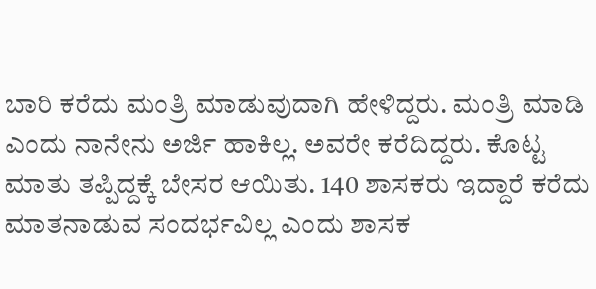ಬಾರಿ ಕರೆದು ಮಂತ್ರಿ ಮಾಡುವುದಾಗಿ ಹೇಳಿದ್ದರು. ಮಂತ್ರಿ ಮಾಡಿ ಎಂದು ನಾನೇನು ಅರ್ಜಿ ಹಾಕಿಲ್ಲ. ಅವರೇ ಕರೆದಿದ್ದರು. ಕೊಟ್ಟ ಮಾತು ತಪ್ಪಿದ್ದಕ್ಕೆ ಬೇಸರ ಆಯಿತು. 140 ಶಾಸಕರು ಇದ್ದಾರೆ ಕರೆದು ಮಾತನಾಡುವ ಸಂದರ್ಭವಿಲ್ಲ ಎಂದು ಶಾಸಕ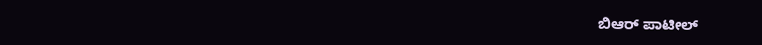ಬಿಆರ್ ಪಾಟೀಲ್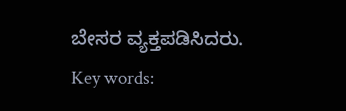ಬೇಸರ ವ್ಯಕ್ತಪಡಿಸಿದರು.
Key words: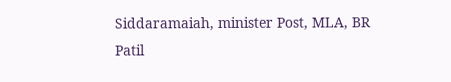Siddaramaiah, minister Post, MLA, BR Patil